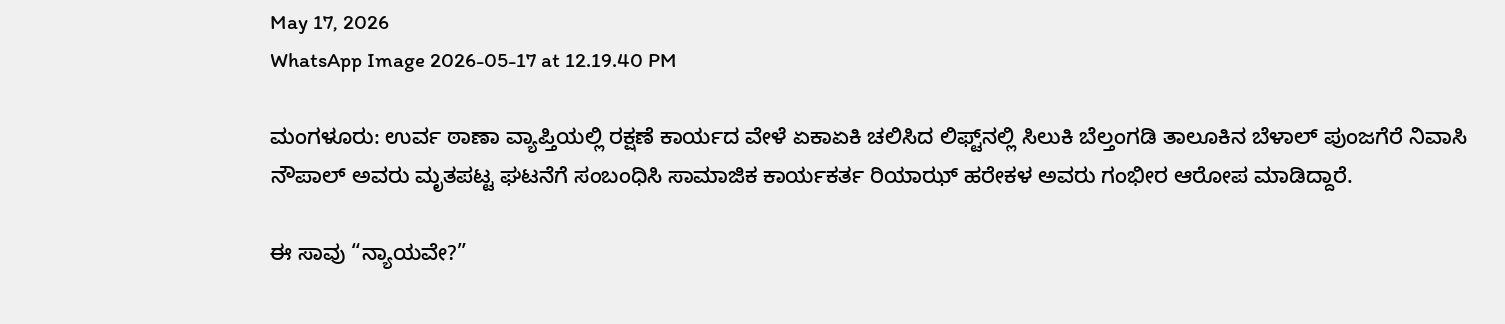May 17, 2026
WhatsApp Image 2026-05-17 at 12.19.40 PM

ಮಂಗಳೂರು: ಉರ್ವ ಠಾಣಾ ವ್ಯಾಪ್ತಿಯಲ್ಲಿ ರಕ್ಷಣೆ ಕಾರ್ಯದ ವೇಳೆ ಏಕಾಏಕಿ ಚಲಿಸಿದ ಲಿಫ್ಟ್‌ನಲ್ಲಿ ಸಿಲುಕಿ ಬೆಲ್ತಂಗಡಿ ತಾಲೂಕಿನ ಬೆಳಾಲ್ ಪುಂಜಗೆರೆ ನಿವಾಸಿ ನೌಪಾಲ್ ಅವರು ಮೃತಪಟ್ಟ ಘಟನೆಗೆ ಸಂಬಂಧಿಸಿ ಸಾಮಾಜಿಕ ಕಾರ್ಯಕರ್ತ ರಿಯಾಝ್ ಹರೇಕಳ ಅವರು ಗಂಭೀರ ಆರೋಪ ಮಾಡಿದ್ದಾರೆ.

ಈ ಸಾವು “ನ್ಯಾಯವೇ?”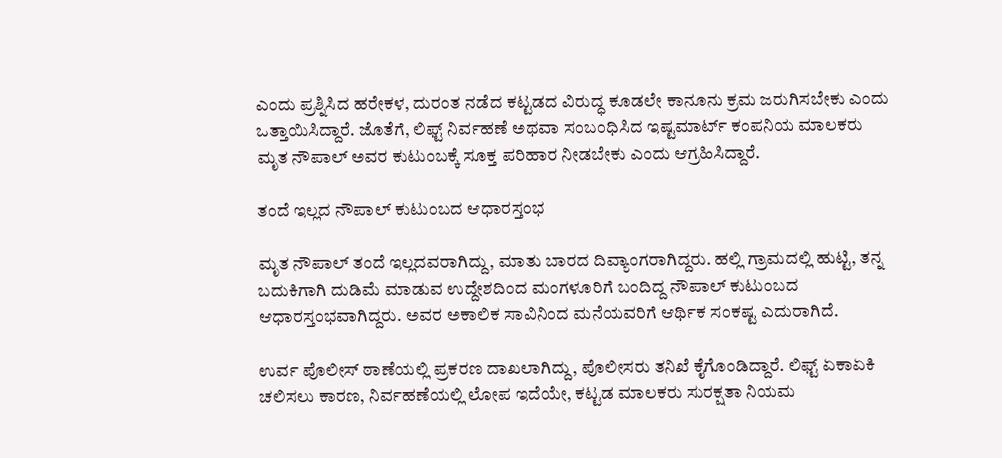ಎಂದು ಪ್ರಶ್ನಿಸಿದ ಹರೇಕಳ, ದುರಂತ ನಡೆದ ಕಟ್ಟಡದ ವಿರುದ್ಧ ಕೂಡಲೇ ಕಾನೂನು ಕ್ರಮ ಜರುಗಿಸಬೇಕು ಎಂದು ಒತ್ತಾಯಿಸಿದ್ದಾರೆ. ಜೊತೆಗೆ, ಲಿಫ್ಟ್ ನಿರ್ವಹಣೆ ಅಥವಾ ಸಂಬಂಧಿಸಿದ ಇಷ್ಟಮಾರ್ಟ್ ಕಂಪನಿಯ ಮಾಲಕರು ಮೃತ ನೌಪಾಲ್ ಅವರ ಕುಟುಂಬಕ್ಕೆ ಸೂಕ್ತ ಪರಿಹಾರ ನೀಡಬೇಕು ಎಂದು ಆಗ್ರಹಿಸಿದ್ದಾರೆ.

ತಂದೆ ಇಲ್ಲದ ನೌಪಾಲ್ ಕುಟುಂಬದ ಆಧಾರಸ್ತಂಭ

ಮೃತ ನೌಪಾಲ್ ತಂದೆ ಇಲ್ಲದವರಾಗಿದ್ದು, ಮಾತು ಬಾರದ ದಿವ್ಯಾಂಗರಾಗಿದ್ದರು. ಹಲ್ಲಿ ಗ್ರಾಮದಲ್ಲಿ ಹುಟ್ಟಿ, ತನ್ನ ಬದುಕಿಗಾಗಿ ದುಡಿಮೆ ಮಾಡುವ ಉದ್ದೇಶದಿಂದ ಮಂಗಳೂರಿಗೆ ಬಂದಿದ್ದ ನೌಪಾಲ್ ಕುಟುಂಬದ ಆಧಾರಸ್ತಂಭವಾಗಿದ್ದರು. ಅವರ ಅಕಾಲಿಕ ಸಾವಿನಿಂದ ಮನೆಯವರಿಗೆ ಆರ್ಥಿಕ ಸಂಕಷ್ಟ ಎದುರಾಗಿದೆ.

ಉರ್ವ ಪೊಲೀಸ್ ಠಾಣೆಯಲ್ಲಿ ಪ್ರಕರಣ ದಾಖಲಾಗಿದ್ದು, ಪೊಲೀಸರು ತನಿಖೆ ಕೈಗೊಂಡಿದ್ದಾರೆ. ಲಿಫ್ಟ್ ಏಕಾಏಕಿ ಚಲಿಸಲು ಕಾರಣ, ನಿರ್ವಹಣೆಯಲ್ಲಿ ಲೋಪ ಇದೆಯೇ, ಕಟ್ಟಡ ಮಾಲಕರು ಸುರಕ್ಷತಾ ನಿಯಮ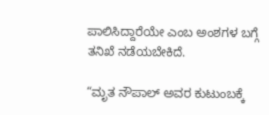ಪಾಲಿಸಿದ್ದಾರೆಯೇ ಎಂಬ ಅಂಶಗಳ ಬಗ್ಗೆ ತನಿಖೆ ನಡೆಯಬೇಕಿದೆ.

“ಮೃತ ನೌಪಾಲ್ ಅವರ ಕುಟುಂಬಕ್ಕೆ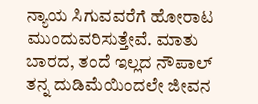ನ್ಯಾಯ ಸಿಗುವವರೆಗೆ ಹೋರಾಟ ಮುಂದುವರಿಸುತ್ತೇವೆ. ಮಾತು ಬಾರದ, ತಂದೆ ಇಲ್ಲದ ನೌಪಾಲ್ ತನ್ನ ದುಡಿಮೆಯಿಂದಲೇ ಜೀವನ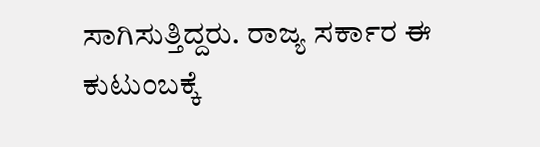ಸಾಗಿಸುತ್ತಿದ್ದರು. ರಾಜ್ಯ ಸರ್ಕಾರ ಈ ಕುಟುಂಬಕ್ಕೆ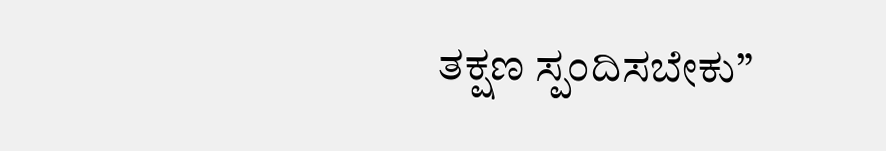ತಕ್ಷಣ ಸ್ಪಂದಿಸಬೇಕು”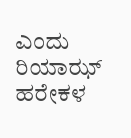ಎಂದು ರಿಯಾಝ್ ಹರೇಕಳ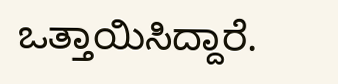ಒತ್ತಾಯಿಸಿದ್ದಾರೆ.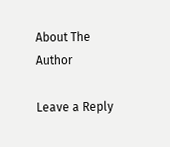About The Author

Leave a Reply